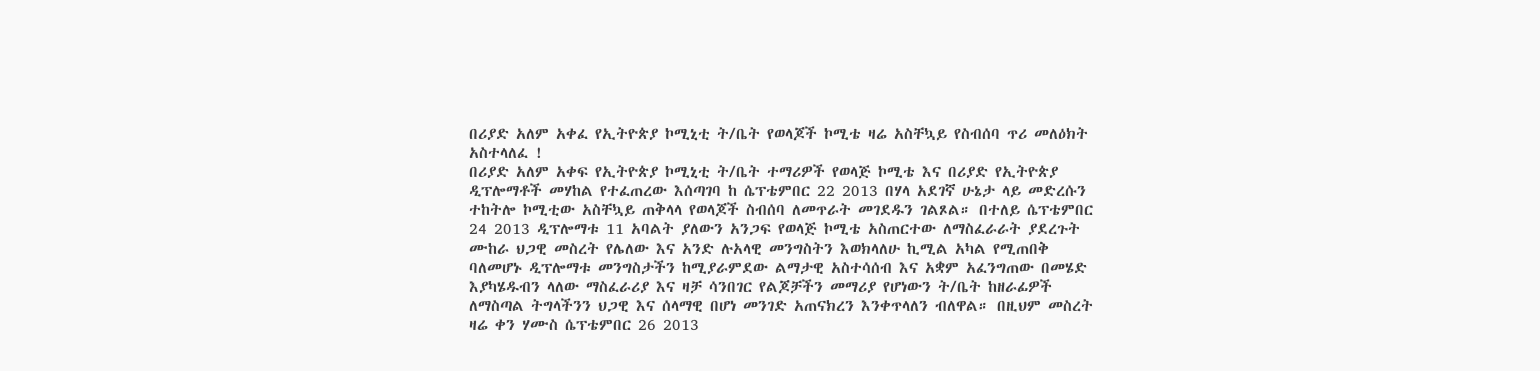በሪያድ አለም አቀፈ የኢትዮጵያ ኮሚኒቲ ት/ቤት የወላጆች ኮሚቴ ዛሬ አስቸኳይ የስብሰባ ጥሪ መለዕክት አስተላለፈ !
በሪያድ አለም አቀፍ የኢትዮጵያ ኮሚኒቲ ት/ቤት ተማሪዎች የወላጅ ኮሚቴ እና በሪያድ የኢትዮጵያ ዲፕሎማቶች መሃከል የተፈጠረው እሰጣገባ ከ ሴፕቴምበር 22 2013 በሃላ አደገኛ ሁኔታ ላይ መድረሱን ተከትሎ ኮሚቲው አስቸኳይ ጠቅላላ የወላጆች ስብሰባ ለመጥራት መገደዱን ገልጾል። በተለይ ሴፕቴምበር 24 2013 ዲፕሎማቱ 11 አባልት ያለውን አንጋፍ የወላጅ ኮሚቴ አስጠርተው ለማስፈራራት ያደረጉት ሙከራ ህጋዊ መስረት የሌለው እና አንድ ሉአላዊ መንግስትን እወክላለሁ ኪሚል አካል የሚጠበቅ ባለመሆኑ ዲፕሎማቱ መንግስታችን ከሚያራምደው ልማታዊ አስተሳሰብ እና አቋም አፈንግጠው በመሄድ እያካሄዱብን ላለው ማስፈራሪያ እና ዛቻ ሳንበገር የልጆቻችን መማሪያ የሆነውን ት/ቤት ከዘራፊዎች ለማስጣል ትግላችንን ህጋዊ እና ሰላማዊ በሆነ መንገድ አጠናክረን እንቀጥላለን ብለዋል። በዚህም መስረት ዛሬ ቀን ሃሙስ ሴፕቴምበር 26 2013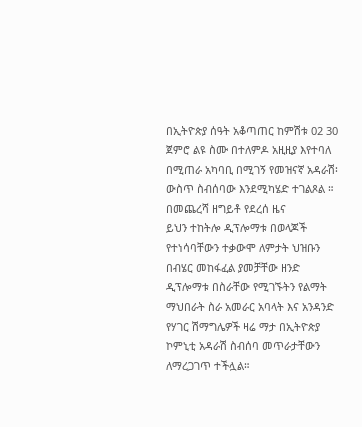በኢትዮጵያ ሰዓት አቆጣጠር ከምሽቱ 02 30 ጀምሮ ልዩ ስሙ በተለምዶ አዚዚያ እየተባለ በሚጠራ አካባቢ በሚገኝ የመዝናኛ አዳራሽ፡ውስጥ ስብሰባው እንደሚካሄድ ተገልጾል ።
በመጨረሻ ዘግይቶ የደረሰ ዜና
ይህን ተከትሎ ዲፕሎማቱ በወላጆች የተነሳባቸውን ተቃውሞ ለምታት ህዝቡን በብሄር መከፋፈል ያመቻቸው ዘንድ ዲፕሎማቱ በስራቸው የሚገኙትን የልማት ማህበራት ስራ አመራር አባላት እና አንዳንድ የሃገር ሽማግሌዎች ዛሬ ማታ በኢትዮጵያ ኮምኒቲ አዳራሽ ስብሰባ መጥራታቸውን ለማረጋገጥ ተችሏል።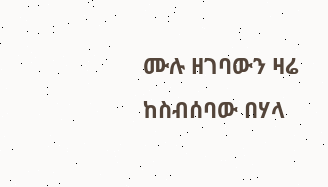ሙሉ ዘገባውን ዛሬ ከስብሰባው በሃላ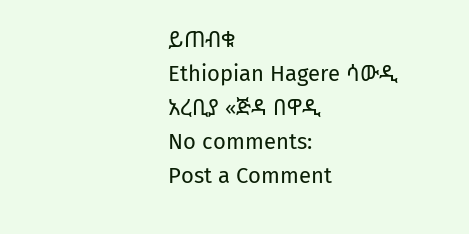ይጠብቁ
Ethiopian Hagere ሳውዲ አረቢያ «ጅዳ በዋዲ
No comments:
Post a Comment